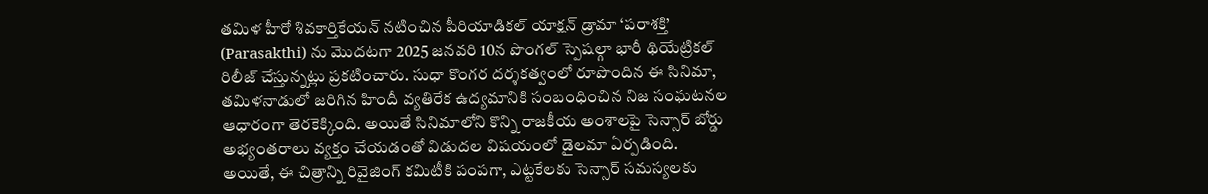తమిళ హీరో శివకార్తికేయన్ నటించిన పీరియాడికల్ యాక్షన్ డ్రామా ‘పరాశక్తి’ (Parasakthi) ను మొదటగా 2025 జనవరి 10న పొంగల్ స్పెషల్గా భారీ థియేట్రికల్ రిలీజ్ చేస్తున్నట్లు ప్రకటించారు. సుధా కొంగర దర్శకత్వంలో రూపొందిన ఈ సినిమా, తమిళనాడులో జరిగిన హిందీ వ్యతిరేక ఉద్యమానికి సంబంధించిన నిజ సంఘటనల ఆధారంగా తెరకెక్కింది. అయితే సినిమాలోని కొన్ని రాజకీయ అంశాలపై సెన్సార్ బోర్డు అభ్యంతరాలు వ్యక్తం చేయడంతో విడుదల విషయంలో డైలమా ఏర్పడింది.
అయితే, ఈ చిత్రాన్ని రివైజింగ్ కమిటీకి పంపగా, ఎట్టకేలకు సెన్సార్ సమస్యలకు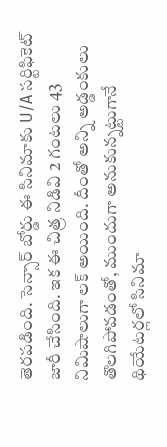తెరపడింది. సెన్సార్ బోర్డు ఈ సినిమాకు U/A సర్టిఫికెట్ జారీ చేసింది. ఇక ఈ చిత్ర నిడివి 2 గంటలు 43 నిమిషాలుగా లక్ అయింది. దీంతో అన్ని అడ్డంకులు తొలగిపోవడంతో, ముందుగా అనుకున్నట్టుగానే థియేటర్లలో సినిమా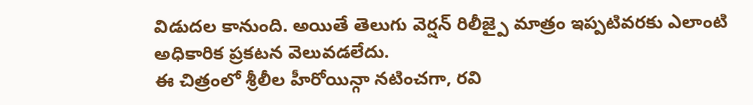విడుదల కానుంది. అయితే తెలుగు వెర్షన్ రిలీజ్పై మాత్రం ఇప్పటివరకు ఎలాంటి అధికారిక ప్రకటన వెలువడలేదు.
ఈ చిత్రంలో శ్రీలీల హీరోయిన్గా నటించగా, రవి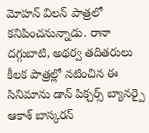మోహన్ విలన్ పాత్రలో కనిపించనున్నాడు. రానా దగ్గుబాటి, అథర్వ తదితరులు కీలక పాత్రల్లో నటించిన ఈ సినిమాను డాన్ పిక్చర్స్ బ్యానర్పై ఆకాశ్ బాస్కరన్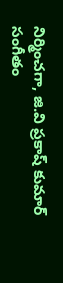నిర్మించగా, జి.వి ప్రకాష్ కుమార్ సంగీతం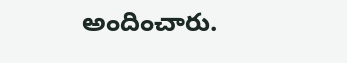అందించారు.